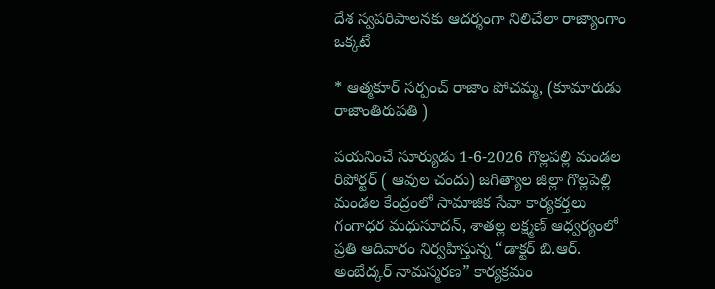దేశ స్వపరిపాలనకు ఆదర్శంగా నిలిచేలా రాజ్యాంగాం ఒక్కటే

* ఆత్మకూర్ సర్పంచ్ రాజాం పోచమ్మ, (కూమారుడు రాజాంతిరుపతి )

పయనించే సూర్యుడు 1-6-2026 గొల్లపల్లి మండల రిపోర్టర్ ( ఆవుల చందు) జగిత్యాల జిల్లా గొల్లపెల్లి మండల కేంద్రంలో సామాజిక సేవా కార్యకర్తలు గంగాధర మధుసూదన్, శాతల్ల లక్ష్మణ్ ఆధ్వర్యంలో ప్రతి ఆదివారం నిర్వహిస్తున్న “డాక్టర్ బి.ఆర్. అంబేద్కర్ నామస్మరణ” కార్యక్రమం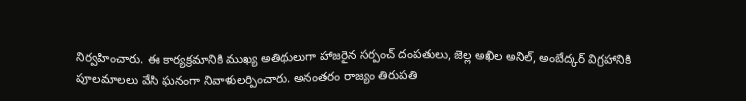నిర్వహించారు. ఈ కార్యక్రమానికి ముఖ్య అతిథులుగా హాజరైన సర్పంచ్ దంపతులు, జెల్ల అఖిల అనిల్, అంబేద్కర్ విగ్రహానికి పూలమాలలు వేసి ఘనంగా నివాళులర్పించారు. అనంతరం రాజ్యం తిరుపతి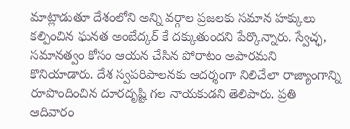మాట్లాడుతూ దేశంలోని అన్ని వర్గాల ప్రజలకు సమాన హక్కులు కల్పించిన ఘనత అంబేద్కర్‌ కే దక్కుతుందని పేర్కొన్నారు. స్వేచ్ఛ, సమానత్వం కోసం ఆయన చేసిన పోరాటం అపారమని కొనియాడారు. దేశ స్వపరిపాలనకు ఆదర్శంగా నిలిచేలా రాజ్యాంగాన్ని రూపొందించిన దూరదృష్టి గల నాయకుడని తెలిపారు. ప్రతి ఆదివారం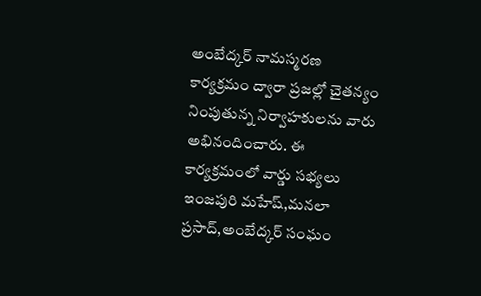అంబేద్కర్ నామస్మరణ కార్యక్రమం ద్వారా ప్రజల్లో చైతన్యం నింపుతున్న నిర్వాహకులను వారు అభినందించారు. ఈ కార్యక్రమంలో వార్డు సభ్యలు ఇంజపురి మహేష్,మనలా ప్రసాద్,అంబేద్కర్ సంఘం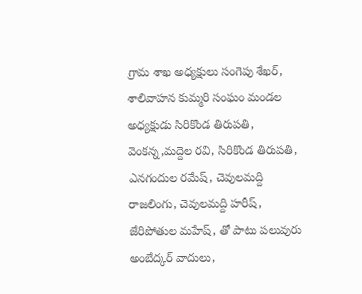గ్రామ శాఖ అధ్యక్షులు సంగెపు శేఖర్, శాలివాహన కుమ్మరి సంఘం మండల అధ్యక్షుడు సిరికొండ తిరుపతి, వెంకన్న,మద్దెల రవి, సిరికొండ తిరుపతి, ఎనగందుల రమేష్, చెవులమద్ది రాజలింగు, చెవులమద్ది హరీష్, జేరిపోతుల మహేష్, తో పాటు పలువురు అంబేద్కర్ వాదులు,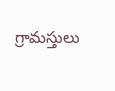గ్రామస్తులు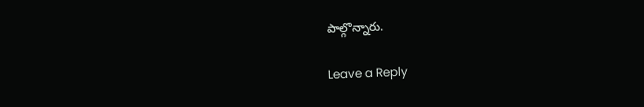పాల్గొన్నారు.

Leave a Reply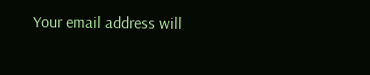Your email address will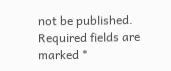not be published. Required fields are marked *